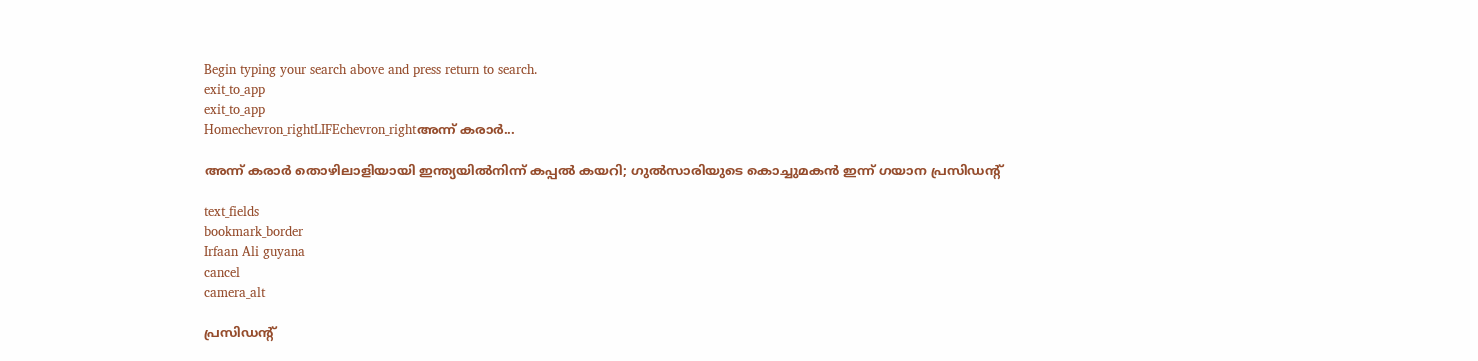Begin typing your search above and press return to search.
exit_to_app
exit_to_app
Homechevron_rightLIFEchevron_rightഅന്ന് കരാർ...

അന്ന് കരാർ തൊഴിലാളിയായി ഇന്ത്യയിൽനിന്ന് കപ്പൽ കയറി; ഗുൽസാരിയുടെ കൊച്ചുമകൻ ഇന്ന് ഗയാന പ്രസിഡന്റ്‌

text_fields
bookmark_border
Irfaan Ali guyana
cancel
camera_alt

പ്രസിഡന്റ്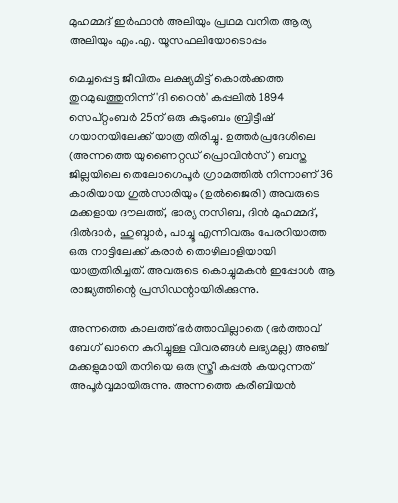മുഹമ്മദ് ഇർഫാൻ അലിയും പ്രഥമ വനിത ആര്യ അലിയും എം.എ. യൂസഫലിയോടൊപ്പം

മെച്ചപ്പെട്ട ജീവിതം ലക്ഷ്യമിട്ട് കൊൽക്കത്ത തുറമുഖത്തുനിന്ന് 'ദി റൈൻ' കപ്പലിൽ 1894 സെപ്റ്റംബർ 25ന് ഒരു കുടുംബം ബ്രിട്ടീഷ് ഗയാനയിലേക്ക് യാത്ര തിരിച്ചു. ഉത്തർപ്രദേശിലെ (അന്നത്തെ യുണൈറ്റഡ് പ്രൊവിൻസ്) ബസ്ത ജില്ലയിലെ തെലോഗെപൂർ ഗ്രാമത്തിൽ നിന്നാണ് 36 കാരിയായ ഗുൽസാരിയും (ഉൽജൈരി) അവരുടെ മക്കളായ ദൗലത്ത്, ഭാര്യ നസിബ, ദിൻ മുഹമ്മദ്, ദിൽദാർ, ഹുബ്ദാർ, പാച്ചൂ എന്നിവരും പേരറിയാത്ത ഒരു നാട്ടിലേക്ക് കരാർ തൊഴിലാളിയായി യാത്രതിരിച്ചത്. അവരുടെ കൊച്ചുമകൻ ഇപ്പോൾ ആ രാജ്യത്തിന്റെ പ്രസിഡന്റായിരിക്കുന്നു.

അന്നത്തെ കാലത്ത് ഭർത്താവില്ലാതെ (ഭർത്താവ് ബേഗ് ഖാനെ കുറിച്ചുള്ള വിവരങ്ങൾ ലഭ്യമല്ല) അഞ്ച് മക്കളുമായി തനിയെ ഒരു സ്ത്രീ കപ്പൽ കയറുന്നത് അപൂർവ്വമായിരുന്നു. അന്നത്തെ കരീബിയൻ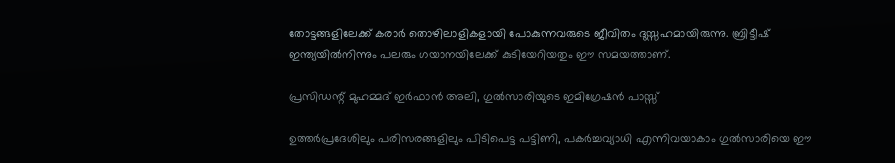തോട്ടങ്ങളിലേക്ക് കരാർ തൊഴിലാളികളായി പോകുന്നവരുടെ ജീവിതം ദുസ്സഹമായിരുന്നു. ബ്രിട്ടീഷ് ഇന്ത്യയിൽനിന്നും പലരും ഗയാനയിലേക്ക് കുടിയേറിയതും ഈ സമയത്താണ്.

പ്രസിഡന്റ് മുഹമ്മദ് ഇർഫാൻ അലി, ഗുൽസാരിയുടെ ഇമിഗ്രേഷൻ പാസ്സ്

ഉത്തർപ്രദേശിലും പരിസരങ്ങളിലും പിടിപെട്ട പട്ടിണി, പകർച്ചവ്യാധി എന്നിവയാകാം ഗുൽസാരിയെ ഈ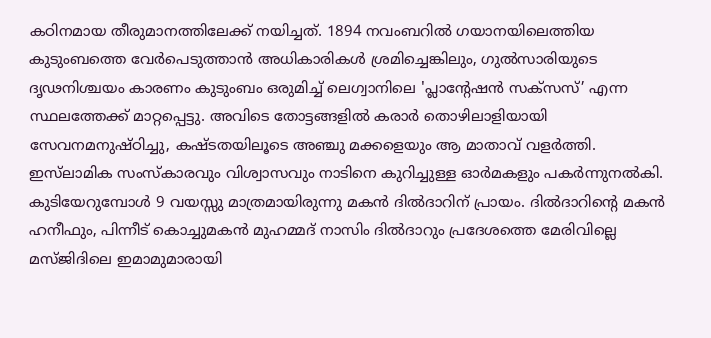കഠിനമായ തീരുമാനത്തിലേക്ക് നയിച്ചത്. 1894 നവംബറിൽ ഗയാനയിലെത്തിയ കുടുംബത്തെ വേർപെടുത്താൻ അധികാരികൾ ശ്രമിച്ചെങ്കിലും, ഗുൽസാരിയുടെ ദൃഢനിശ്ചയം കാരണം കുടുംബം ഒരുമിച്ച് ലെഗ്വാനിലെ 'പ്ലാന്റേഷൻ സക്സസ്’ എന്ന സ്ഥലത്തേക്ക് മാറ്റപ്പെട്ടു. അവിടെ തോട്ടങ്ങളിൽ കരാർ തൊഴിലാളിയായി സേവനമനുഷ്ഠിച്ചു, കഷ്ടതയിലൂടെ അഞ്ചു മക്കളെയും ആ മാതാവ് വളർത്തി. ഇസ്‍ലാമിക സംസ്കാരവും വിശ്വാസവും നാടിനെ കുറിച്ചുള്ള ഓർമകളും പകർന്നുനൽകി. കുടിയേറുമ്പോൾ 9 വയസ്സു മാത്രമായിരുന്നു മകൻ ദിൽദാറിന് പ്രായം. ദിൽദാറിന്റെ മകൻ ഹനീഫും, പിന്നീട് കൊച്ചുമകൻ മുഹമ്മദ് നാസിം ദിൽദാറും പ്രദേശത്തെ മേരിവില്ലെ മസ്ജിദിലെ ഇമാമുമാരായി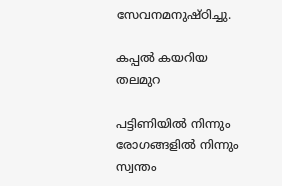സേവനമനുഷ്ഠിച്ചു.

കപ്പൽ കയറിയ തലമുറ

പട്ടിണിയിൽ നിന്നും രോഗങ്ങളിൽ നിന്നും സ്വന്തം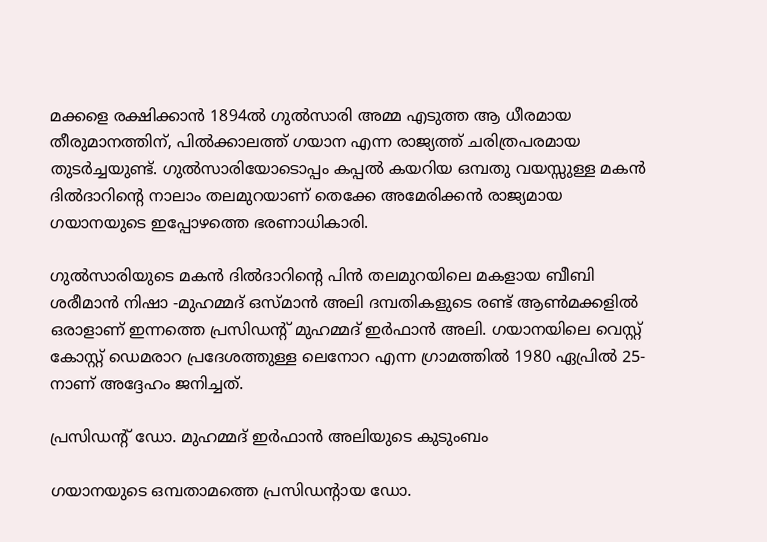മക്കളെ രക്ഷിക്കാൻ 1894ൽ ഗുൽസാരി അമ്മ എടുത്ത ആ ധീരമായ തീരുമാനത്തിന്, പിൽക്കാലത്ത് ഗയാന എന്ന രാജ്യത്ത് ചരിത്രപരമായ തുടർച്ചയുണ്ട്. ഗുൽസാരിയോടൊപ്പം കപ്പൽ കയറിയ ഒമ്പതു വയസ്സുള്ള മകൻ ദിൽദാറിന്റെ നാലാം തലമുറയാണ് തെക്കേ അമേരിക്കൻ രാജ്യമായ ഗയാനയുടെ ഇപ്പോഴത്തെ ഭരണാധികാരി.

ഗുൽസാരിയുടെ മകൻ ദിൽദാറിന്റെ പിൻ തലമുറയിലെ മകളായ ബീബി ശരീമാൻ നിഷാ -മുഹമ്മദ് ഒസ്മാൻ അലി ദമ്പതികളുടെ രണ്ട് ആൺമക്കളിൽ ഒരാളാണ് ഇന്നത്തെ പ്രസിഡന്റ് മുഹമ്മദ് ഇർഫാൻ അലി. ഗയാനയിലെ വെസ്റ്റ് കോസ്റ്റ് ഡെമരാറ പ്രദേശത്തുള്ള ലെനോറ എന്ന ഗ്രാമത്തിൽ 1980 ഏപ്രിൽ 25-നാണ് അദ്ദേഹം ജനിച്ചത്.

പ്രസിഡന്റ് ഡോ. മുഹമ്മദ് ഇർഫാൻ അലിയുടെ കുടുംബം

ഗയാനയുടെ ഒമ്പതാമത്തെ പ്രസിഡന്റായ ഡോ.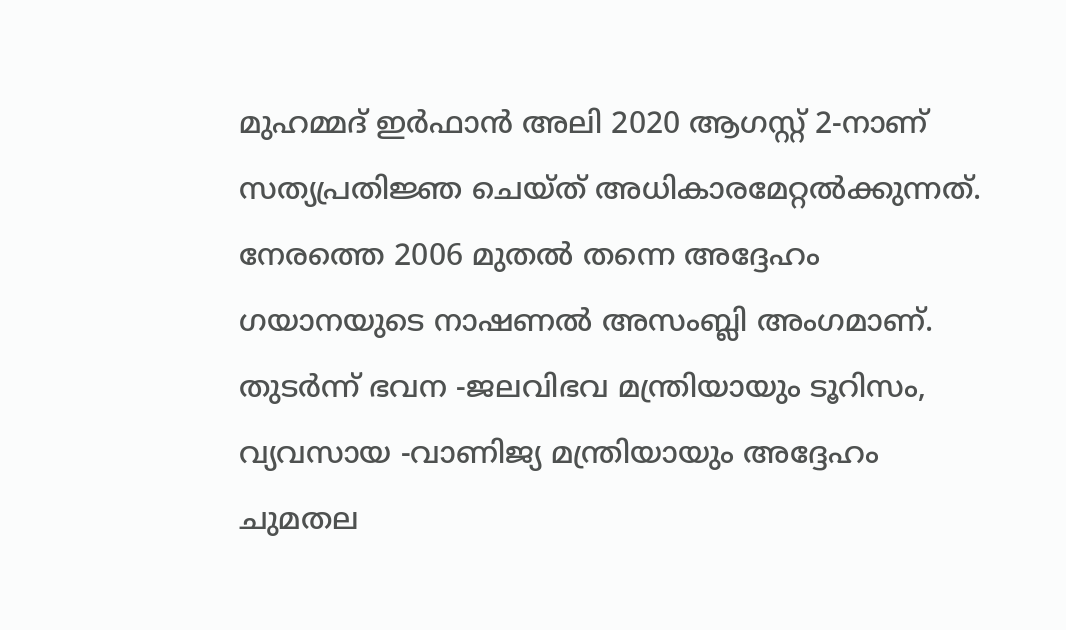മുഹമ്മദ് ഇർഫാൻ അലി 2020 ആഗസ്റ്റ് 2-നാണ് സത്യപ്രതിജ്ഞ ചെയ്ത് അധികാരമേറ്റൽക്കുന്നത്. നേരത്തെ 2006 മുതൽ തന്നെ അദ്ദേഹം ഗയാനയുടെ നാഷണൽ അസംബ്ലി അംഗമാണ്. തുടർന്ന് ഭവന -ജലവിഭവ മന്ത്രിയായും ടൂറിസം, വ്യവസായ -വാണിജ്യ മന്ത്രിയായും അദ്ദേഹം ചുമതല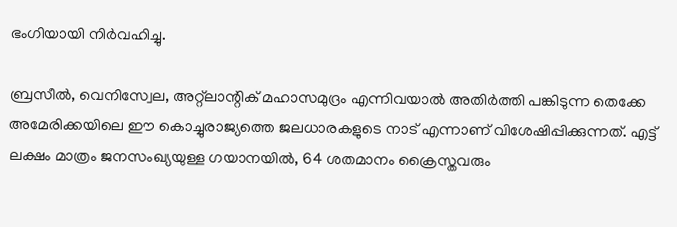ഭംഗിയായി നിർവഹിച്ചു.

ബ്രസീൽ, വെനിസ്വേല, അറ്റ്‌ലാന്റിക് മഹാസമുദ്രം എന്നിവയാൽ അതിർത്തി പങ്കിടുന്ന തെക്കേ അമേരിക്കയിലെ ഈ കൊച്ചുരാജ്യത്തെ ജലധാരകളുടെ നാട് എന്നാണ് വിശേഷിപ്പിക്കുന്നത്. എട്ട് ലക്ഷം മാത്രം ജനസംഖ്യയുള്ള ഗയാനയിൽ, 64 ശതമാനം ക്രൈസ്തവരും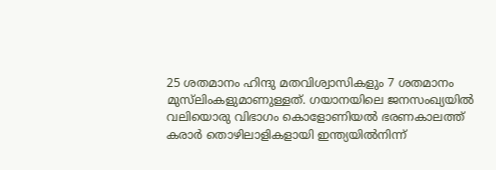25 ശതമാനം ഹിന്ദു മതവിശ്വാസികളും 7 ശതമാനം മുസ്‍ലിംകളുമാണുള്ളത്. ഗയാനയിലെ ജനസംഖ്യയിൽ വലിയൊരു വിഭാഗം കൊളോണിയൽ ഭരണകാലത്ത് കരാർ തൊഴിലാളികളായി ഇന്ത്യയിൽനിന്ന്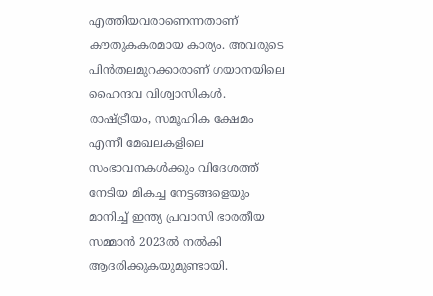എത്തിയവരാണെന്നതാണ് കൗതുകകരമായ കാര്യം. അവരുടെ പിൻതലമുറക്കാരാണ് ഗയാനയിലെ ഹൈന്ദവ വിശ്വാസികൾ. രാഷ്ട്രീയം, സമൂഹിക ക്ഷേമം എന്നീ മേഖലകളിലെ സംഭാവനകൾക്കും വിദേശത്ത് നേടിയ മികച്ച നേട്ടങ്ങളെയും മാനിച്ച് ഇന്ത്യ പ്രവാസി ഭാരതീയ സമ്മാൻ 2023ൽ നൽകി ആദരിക്കുകയുമുണ്ടായി.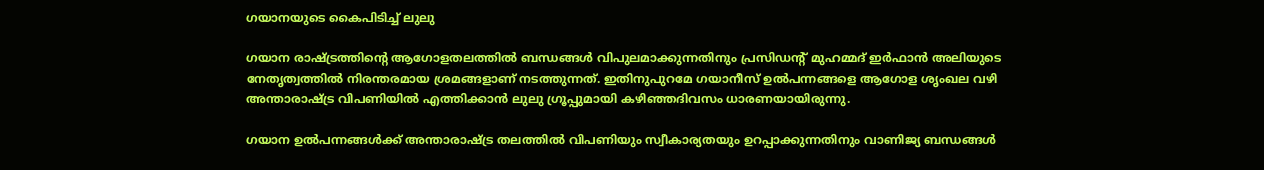ഗയാനയുടെ കൈപിടിച്ച് ലുലു

ഗയാന രാഷ്ട്രത്തിന്റെ ആഗോളതലത്തിൽ ബന്ധങ്ങൾ വിപുലമാക്കുന്നതിനും പ്രസിഡന്റ് മുഹമ്മദ് ഇർഫാൻ അലിയുടെ നേതൃത്വത്തിൽ നിരന്തരമായ ശ്രമങ്ങളാണ് നടത്തുന്നത്. ഇതിനുപുറമേ ഗയാനീസ് ഉൽപന്നങ്ങളെ ആഗോള ശൃംഖല വഴി അന്താരാഷ്ട്ര വിപണിയിൽ എത്തിക്കാൻ ലുലു ഗ്രൂപ്പുമായി കഴിഞ്ഞദിവസം ധാരണയായിരുന്നു.

ഗയാന ഉൽപന്നങ്ങൾക്ക് അന്താരാഷ്ട്ര തലത്തിൽ വിപണിയും സ്വീകാര്യതയും ഉറപ്പാക്കുന്നതിനും വാണിജ്യ ബന്ധങ്ങൾ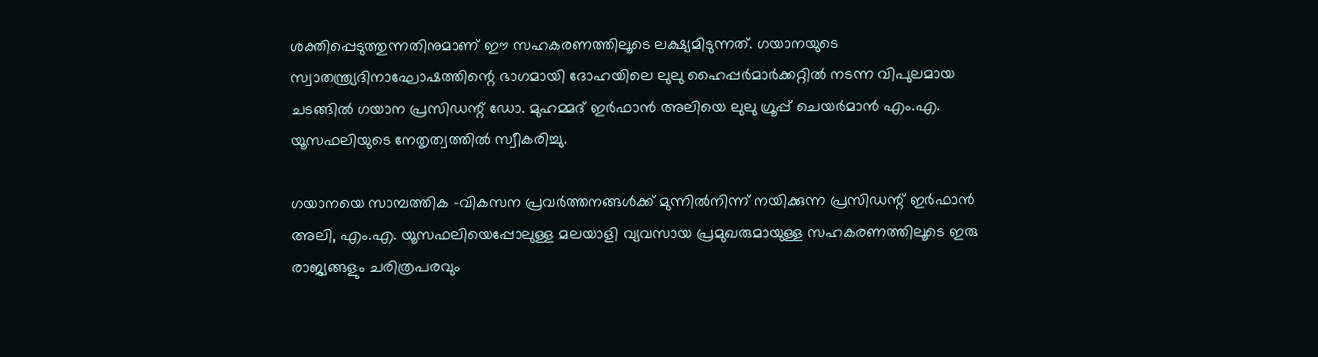ശക്തിപ്പെടുത്തുന്നതിനുമാണ് ഈ സഹകരണത്തിലൂടെ ലക്ഷ്യമിടുന്നത്. ഗയാനയുടെ സ്വാതന്ത്ര്യദിനാഘോഷത്തിന്റെ ഭാഗമായി ദോഹയിലെ ലുലു ഹൈപ്പർമാർക്കറ്റിൽ നടന്ന വിപുലമായ ചടങ്ങിൽ ഗയാന പ്രസിഡന്റ്‌ ഡോ. മുഹമ്മദ് ഇർഫാൻ അലിയെ ലുലു ഗ്രൂപ്പ് ചെയർമാൻ എം.എ. യൂസഫലിയുടെ നേതൃത്വത്തിൽ സ്വീകരിച്ചു.

ഗയാനയെ സാമ്പത്തിക -വികസന പ്രവർത്തനങ്ങൾക്ക് മുന്നിൽനിന്ന് നയിക്കുന്ന പ്രസിഡന്റ് ഇർഫാൻ അലി, എം.എ. യൂസഫലിയെപ്പോലുള്ള മലയാളി വ്യവസായ പ്രമുഖരുമായുള്ള സഹകരണത്തിലൂടെ ഇരു രാജ്യങ്ങളും ചരിത്രപരവും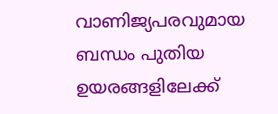വാണിജ്യപരവുമായ ബന്ധം പുതിയ ഉയരങ്ങളിലേക്ക്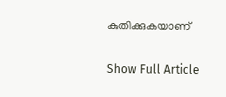കുതിക്കുകയാണ്

Show Full Article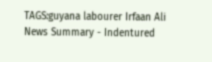TAGS:guyana labourer Irfaan Ali
News Summary - Indentured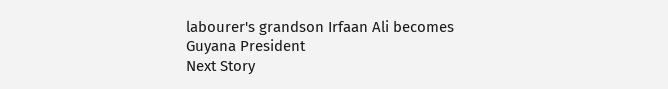labourer's grandson Irfaan Ali becomes Guyana President
Next Story